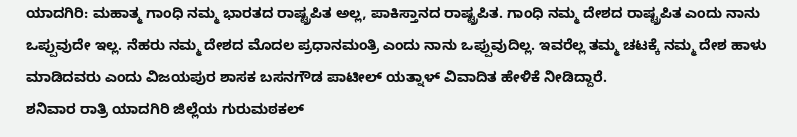ಯಾದಗಿರಿ: ಮಹಾತ್ಮ ಗಾಂಧಿ ನಮ್ಮ ಭಾರತದ ರಾಷ್ಟ್ರಪಿತ ಅಲ್ಲ, ಪಾಕಿಸ್ತಾನದ ರಾಷ್ಟ್ರಪಿತ. ಗಾಂಧಿ ನಮ್ಮ ದೇಶದ ರಾಷ್ಟ್ರಪಿತ ಎಂದು ನಾನು ಒಪ್ಪುವುದೇ ಇಲ್ಲ. ನೆಹರು ನಮ್ಮ ದೇಶದ ಮೊದಲ ಪ್ರಧಾನಮಂತ್ರಿ ಎಂದು ನಾನು ಒಪ್ಪುವುದಿಲ್ಲ. ಇವರೆಲ್ಲ ತಮ್ಮ ಚಟಕ್ಕೆ ನಮ್ಮ ದೇಶ ಹಾಳು ಮಾಡಿದವರು ಎಂದು ವಿಜಯಪುರ ಶಾಸಕ ಬಸನಗೌಡ ಪಾಟೀಲ್ ಯತ್ನಾಳ್ ವಿವಾದಿತ ಹೇಳಿಕೆ ನೀಡಿದ್ದಾರೆ.
ಶನಿವಾರ ರಾತ್ರಿ ಯಾದಗಿರಿ ಜಿಲ್ಲೆಯ ಗುರುಮಠಕಲ್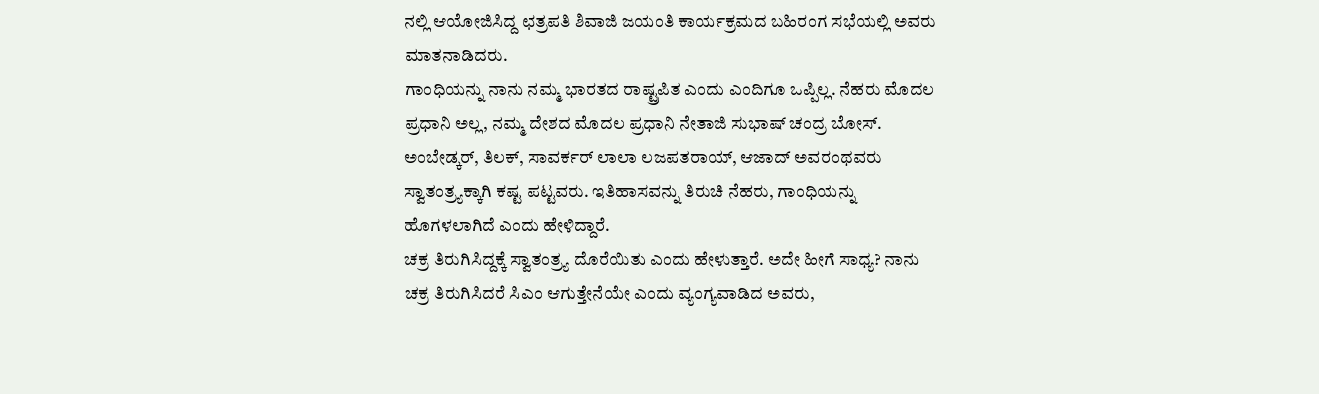ನಲ್ಲಿ ಆಯೋಜಿಸಿದ್ದ ಛತ್ರಪತಿ ಶಿವಾಜಿ ಜಯಂತಿ ಕಾರ್ಯಕ್ರಮದ ಬಹಿರಂಗ ಸಭೆಯಲ್ಲಿ ಅವರು ಮಾತನಾಡಿದರು.
ಗಾಂಧಿಯನ್ನು ನಾನು ನಮ್ಮ ಭಾರತದ ರಾಷ್ಟ್ರಪಿತ ಎಂದು ಎಂದಿಗೂ ಒಪ್ಪಿಲ್ಲ. ನೆಹರು ಮೊದಲ ಪ್ರಧಾನಿ ಅಲ್ಲ, ನಮ್ಮ ದೇಶದ ಮೊದಲ ಪ್ರಧಾನಿ ನೇತಾಜಿ ಸುಭಾಷ್ ಚಂದ್ರ ಬೋಸ್. ಅಂಬೇಡ್ಕರ್, ತಿಲಕ್, ಸಾವರ್ಕರ್ ಲಾಲಾ ಲಜಪತರಾಯ್, ಆಜಾದ್ ಅವರಂಥವರು ಸ್ವಾತಂತ್ರ್ಯಕ್ಕಾಗಿ ಕಷ್ಟ ಪಟ್ಟವರು. ಇತಿಹಾಸವನ್ನು ತಿರುಚಿ ನೆಹರು, ಗಾಂಧಿಯನ್ನು ಹೊಗಳಲಾಗಿದೆ ಎಂದು ಹೇಳಿದ್ದಾರೆ.
ಚಕ್ರ ತಿರುಗಿಸಿದ್ದಕ್ಕೆ ಸ್ವಾತಂತ್ರ್ಯ ದೊರೆಯಿತು ಎಂದು ಹೇಳುತ್ತಾರೆ. ಅದೇ ಹೀಗೆ ಸಾಧ್ಯ? ನಾನು ಚಕ್ರ ತಿರುಗಿಸಿದರೆ ಸಿಎಂ ಆಗುತ್ತೇನೆಯೇ ಎಂದು ವ್ಯಂಗ್ಯವಾಡಿದ ಅವರು,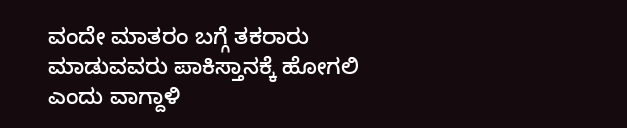ವಂದೇ ಮಾತರಂ ಬಗ್ಗೆ ತಕರಾರು ಮಾಡುವವರು ಪಾಕಿಸ್ತಾನಕ್ಕೆ ಹೋಗಲಿ ಎಂದು ವಾಗ್ದಾಳಿ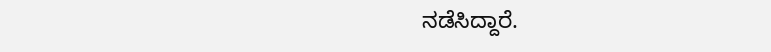ನಡೆಸಿದ್ದಾರೆ.